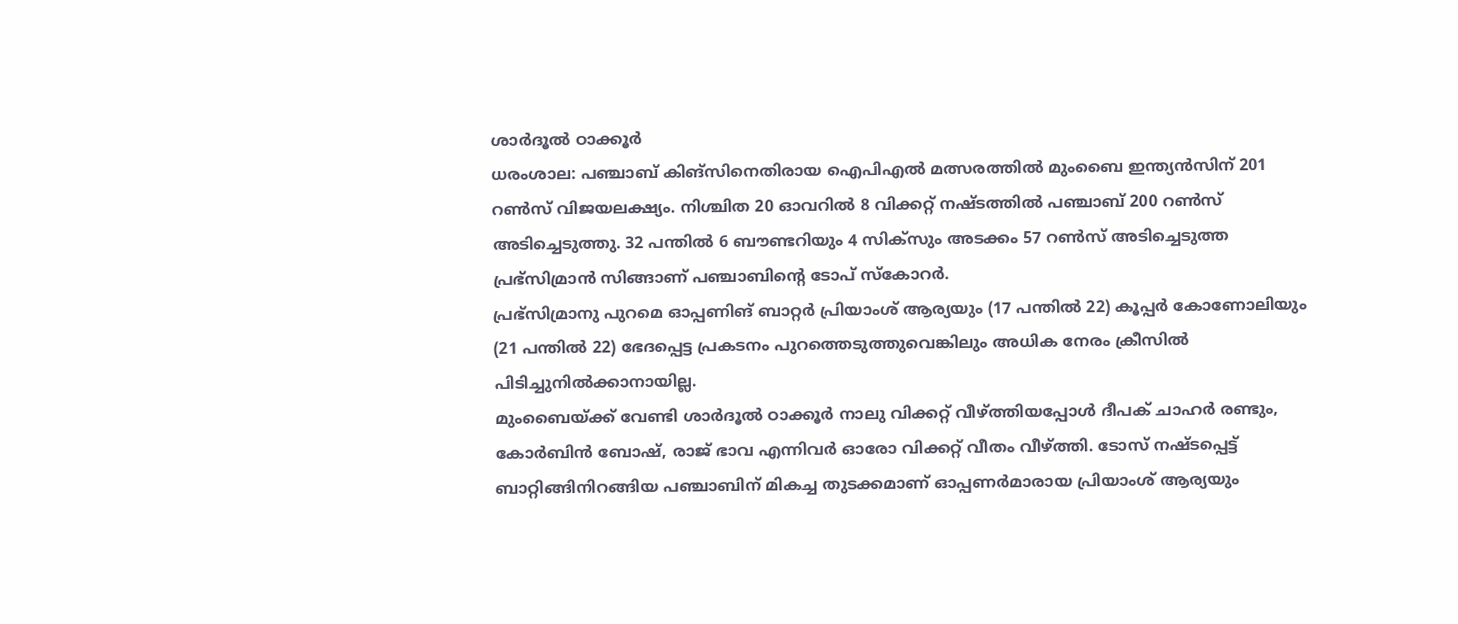ശാർദൂൽ ഠാക്കൂർ
ധരംശാല: പഞ്ചാബ് കിങ്സിനെതിരായ ഐപിഎൽ മത്സരത്തിൽ മുംബൈ ഇന്ത്യൻസിന് 201 റൺസ് വിജയലക്ഷ്യം. നിശ്ചിത 20 ഓവറിൽ 8 വിക്കറ്റ് നഷ്ടത്തിൽ പഞ്ചാബ് 200 റൺസ് അടിച്ചെടുത്തു. 32 പന്തിൽ 6 ബൗണ്ടറിയും 4 സിക്സും അടക്കം 57 റൺസ് അടിച്ചെടുത്ത പ്രഭ്സിമ്രാൻ സിങ്ങാണ് പഞ്ചാബിന്റെ ടോപ് സ്കോറർ.
പ്രഭ്സിമ്രാനു പുറമെ ഓപ്പണിങ് ബാറ്റർ പ്രിയാംശ് ആര്യയും (17 പന്തിൽ 22) കൂപ്പർ കോണോലിയും (21 പന്തിൽ 22) ഭേദപ്പെട്ട പ്രകടനം പുറത്തെടുത്തുവെങ്കിലും അധിക നേരം ക്രീസിൽ പിടിച്ചുനിൽക്കാനായില്ല.
മുംബൈയ്ക്ക് വേണ്ടി ശാർദൂൽ ഠാക്കൂർ നാലു വിക്കറ്റ് വീഴ്ത്തിയപ്പോൾ ദീപക് ചാഹർ രണ്ടും, കോർബിൻ ബോഷ്, രാജ് ഭാവ എന്നിവർ ഓരോ വിക്കറ്റ് വീതം വീഴ്ത്തി. ടോസ് നഷ്ടപ്പെട്ട് ബാറ്റിങ്ങിനിറങ്ങിയ പഞ്ചാബിന് മികച്ച തുടക്കമാണ് ഓപ്പണർമാരായ പ്രിയാംശ് ആര്യയും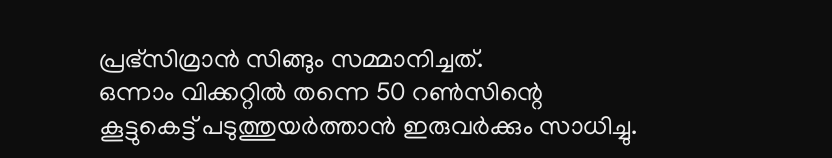പ്രഭ്സിമ്രാൻ സിങ്ങും സമ്മാനിച്ചത്.
ഒന്നാം വിക്കറ്റിൽ തന്നെ 50 റൺസിന്റെ കൂട്ടുകെട്ട് പടുത്തുയർത്താൻ ഇരുവർക്കും സാധിച്ചു.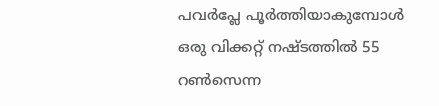പവർപ്ലേ പൂർത്തിയാകുമ്പോൾ ഒരു വിക്കറ്റ് നഷ്ടത്തിൽ 55 റൺസെന്ന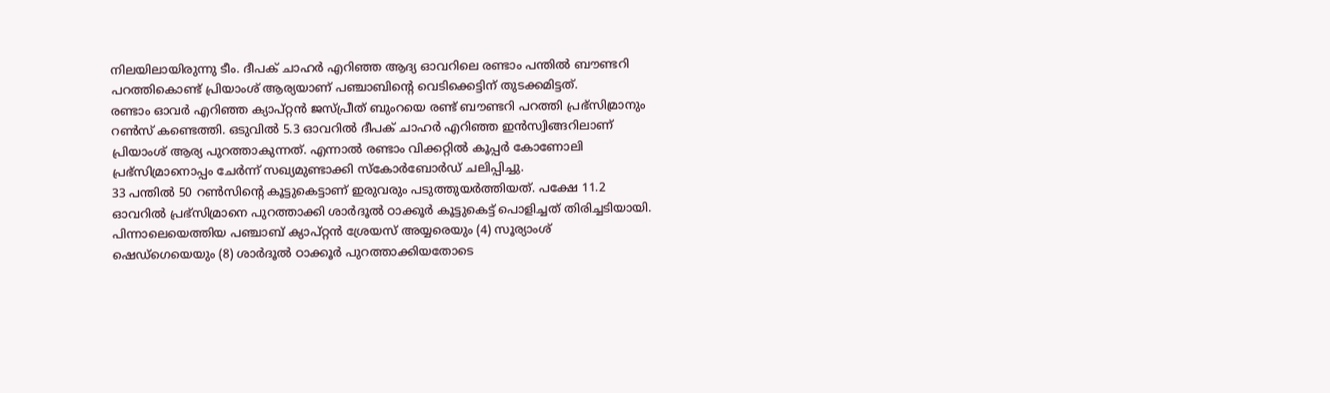നിലയിലായിരുന്നു ടീം. ദീപക് ചാഹർ എറിഞ്ഞ ആദ്യ ഓവറിലെ രണ്ടാം പന്തിൽ ബൗണ്ടറി പറത്തികൊണ്ട് പ്രിയാംശ് ആര്യയാണ് പഞ്ചാബിന്റെ വെടിക്കെട്ടിന് തുടക്കമിട്ടത്.
രണ്ടാം ഓവർ എറിഞ്ഞ ക്യാപ്റ്റൻ ജസ്പ്രീത് ബുംറയെ രണ്ട് ബൗണ്ടറി പറത്തി പ്രഭ്സിമ്രാനും റൺസ് കണ്ടെത്തി. ഒടുവിൽ 5.3 ഓവറിൽ ദീപക് ചാഹർ എറിഞ്ഞ ഇൻസ്വിങ്ങറിലാണ് പ്രിയാംശ് ആര്യ പുറത്താകുന്നത്. എന്നാൽ രണ്ടാം വിക്കറ്റിൽ കൂപ്പർ കോണോലി പ്രഭ്സിമ്രാനൊപ്പം ചേർന്ന് സഖ്യമുണ്ടാക്കി സ്കോർബോർഡ് ചലിപ്പിച്ചു.
33 പന്തിൽ 50 റൺസിന്റെ കൂട്ടുകെട്ടാണ് ഇരുവരും പടുത്തുയർത്തിയത്. പക്ഷേ 11.2 ഓവറിൽ പ്രഭ്സിമ്രാനെ പുറത്താക്കി ശാർദൂൽ ഠാക്കൂർ കൂട്ടുകെട്ട് പൊളിച്ചത് തിരിച്ചടിയായി. പിന്നാലെയെത്തിയ പഞ്ചാബ് ക്യാപ്റ്റൻ ശ്രേയസ് അയ്യരെയും (4) സൂര്യാംശ് ഷെഡ്ഗെയെയും (8) ശാർദൂൽ ഠാക്കൂർ പുറത്താക്കിയതോടെ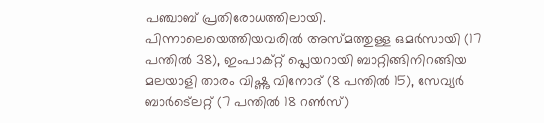പഞ്ചാബ് പ്രതിരോധത്തിലായി. പിന്നാലെയെത്തിയവരിൽ അസ്മത്തുള്ള ഒമർസായി (17 പന്തിൽ 38), ഇംപാക്റ്റ് പ്ലെയറായി ബാറ്റിങ്ങിനിറങ്ങിയ മലയാളി താരം വിഷ്ണു വിനോദ് (8 പന്തിൽ 15), സേവ്യർ ബാർട്ലെറ്റ് (7 പന്തിൽ 18 റൺസ്)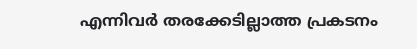എന്നിവർ തരക്കേടില്ലാത്ത പ്രകടനം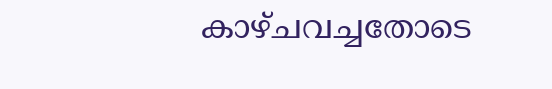കാഴ്ചവച്ചതോടെ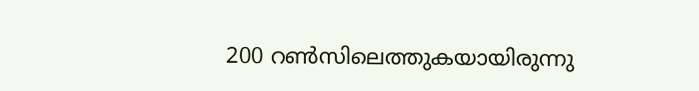200 റൺസിലെത്തുകയായിരുന്നു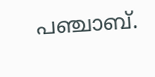പഞ്ചാബ്.